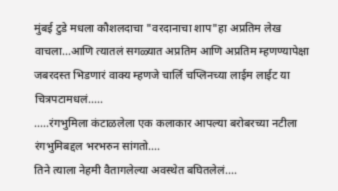मुंबई टुडे मधला कौशलदाचा "वरदानाचा शाप"हा अप्रतिम लेख वाचला...आणि त्यातलं सगळ्यात अप्रतिम आणि अप्रतिम म्हणण्यापेक्षा जबरदस्त भिडणारं वाक्य म्हणजे चार्लि चप्लिनच्या लाईम लाईट या चित्रपटामधलं.....
.....रंगभुमिला कंटाळलेला एक कलाकार आपल्या बरोबरच्या नटीला रंगभुमिबद्दल भरभरुन सांगतो....
तिने त्याला नेहमी वैतागलेल्या अवस्थेत बघितलेलं....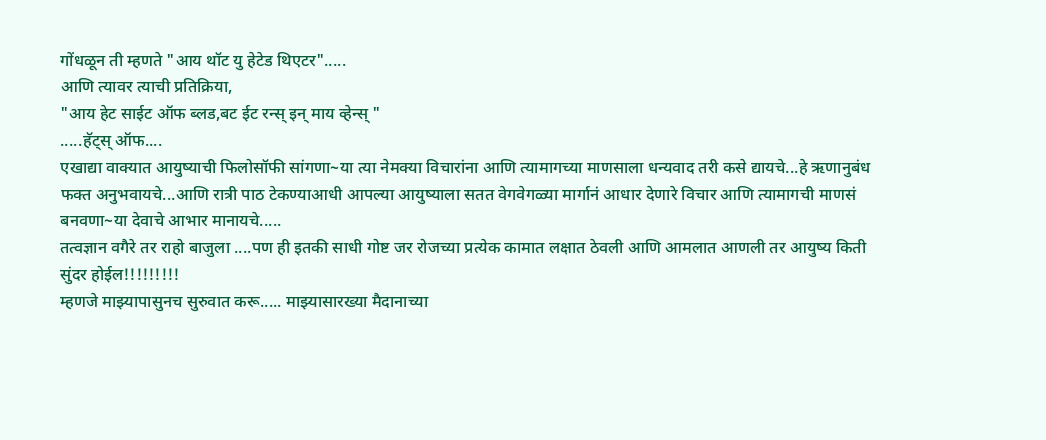गोंधळून ती म्हणते "आय थॉट यु हेटेड थिएटर".....
आणि त्यावर त्याची प्रतिक्रिया,
"आय हेट साईट ऑफ ब्लड,बट ईट रन्स् इन् माय व्हेन्स् "
.....हॅट्स् ऑफ....
एखाद्या वाक्यात आयुष्याची फिलोसॉफी सांगणा~या त्या नेमक्या विचारांना आणि त्यामागच्या माणसाला धन्यवाद तरी कसे द्यायचे...हे ऋणानुबंध फक्त अनुभवायचे...आणि रात्री पाठ टेकण्याआधी आपल्या आयुष्याला सतत वेगवेगळ्या मार्गानं आधार देणारे विचार आणि त्यामागची माणसं बनवणा~या देवाचे आभार मानायचे.....
तत्वज्ञान वगैरे तर राहो बाजुला ....पण ही इतकी साधी गोष्ट जर रोजच्या प्रत्येक कामात लक्षात ठेवली आणि आमलात आणली तर आयुष्य किती सुंदर होईल!!!!!!!!!
म्हणजे माझ्यापासुनच सुरुवात करू..... माझ्यासारख्या मैदानाच्या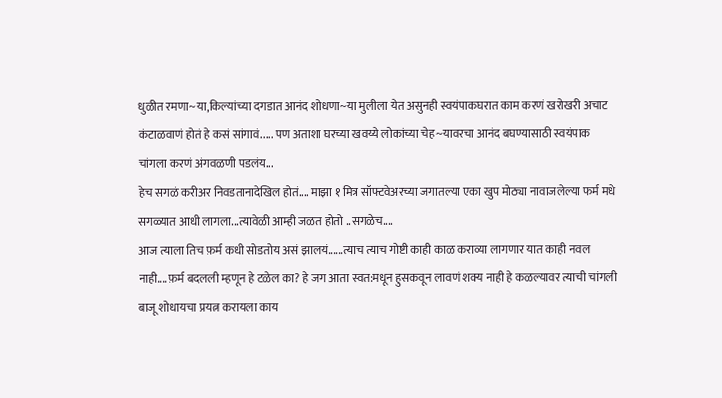धुळीत रमणा~या,किल्यांच्या दगडात आनंद शोधणा~या मुलीला येत असुनही स्वयंपाकघरात काम करणं खरोखरी अचाट कंटाळवाणं होतं हे कसं सांगावं..... पण अताशा घरच्या खवय्ये लोकांच्या चेह~यावरचा आनंद बघण्यासाठी स्वयंपाक चांगला करणं अंगवळणी पडलंय...
हेच सगळं करीअर निवडतानादेखिल होतं.... माझा १ मित्र सॉफ्टवेअरच्या जगातल्या एका खुप मोठ्या नावाजलेल्या फर्म मधे सगळ्यात आधी लागला...त्यावेळी आम्ही जळत होतो ..सगळेच....
आज त्याला तिच फ़र्म कधी सोडतोय असं झालयं......त्याच त्याच गोष्टी काही काळ कराव्या लागणार यात काही नवल नाही....फ़र्म बदलली म्हणून हे टळेल का? हे जग आता स्वत:मधून हुसकवून लावणं शक्य नाही हे कळल्यावर त्याची चांगली बाजू शोधायचा प्रयत्न करायला काय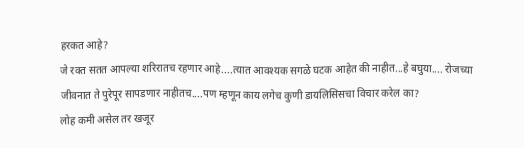हरकत आहे?
जे रक्त सतत आपल्या शरिरातच रहणार आहे....त्यात आवश्यक सगळे घटक आहेत की नाहीत...हे बघुया.... रोजच्या जीवनात ते पुरेपूर सापडणार नाहीतच....पण म्हणून काय लगेच कुणी डायलिसिसचा विचार करेल का?
लोह कमी असेल तर खजूर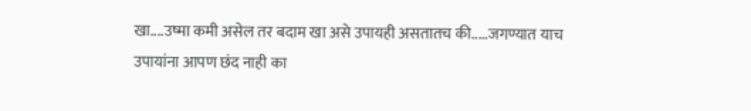खा....उष्मा कमी असेल तर बदाम खा असे उपायही असतातच की.....जगण्यात याच उपायांना आपण छंद नाही का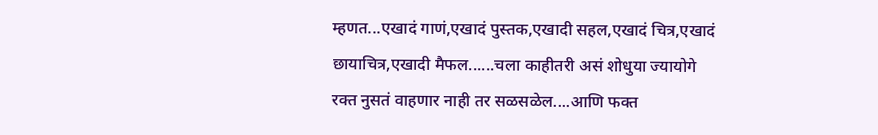म्हणत...एखादं गाणं,एखादं पुस्तक,एखादी सहल,एखादं चित्र,एखादं छायाचित्र,एखादी मैफल......चला काहीतरी असं शोधुया ज्यायोगे रक्त नुसतं वाहणार नाही तर सळसळेल....आणि फक्त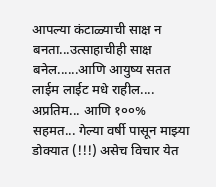आपल्या कंटाळ्याची साक्ष न बनता...उत्साहाचीही साक्ष बनेल......आणि आयुष्य सतत लाईम लाईट मधे राहील....
अप्रतिम... आणि १००% सहमत... गेल्या वर्षी पासून माझ्या डोक्यात (!!!) असेच विचार येत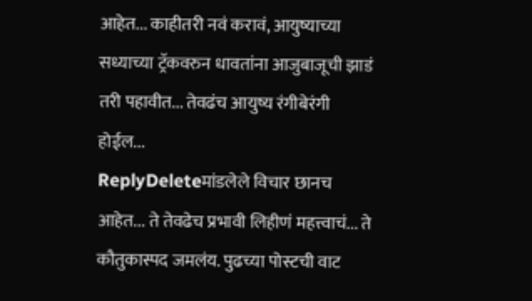आहेत... काहीतरी नवं करावं, आयुष्याच्या सध्याच्या ट्रॅकवरुन धावतांना आजुबाजूची झाडं तरी पहावीत... तेवढंच आयुष्य रंगीबेरंगी होईल...
ReplyDeleteमांडलेले विचार छानच आहेत... ते तेवढेच प्रभावी लिहीणं महत्त्वाचं... ते कौतुकास्पद जमलंय. पुढच्या पोस्टची वाट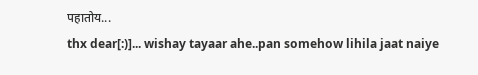पहातोय...
thx dear[:)]... wishay tayaar ahe..pan somehow lihila jaat naiye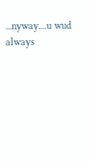...nyway....u wud always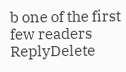b one of the first few readers
ReplyDelete